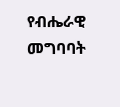የብሔራዊ መግባባት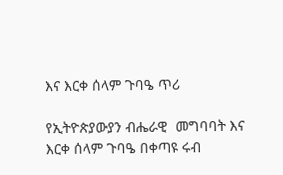እና እርቀ ሰላም ጉባዔ ጥሪ

የኢትዮጵያውያን ብሔራዊ  መግባባት እና እርቀ ሰላም ጉባዔ በቀጣዩ ሩብ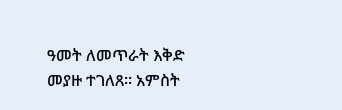ዓመት ለመጥራት እቅድ መያዙ ተገለጸ። አምስት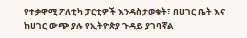የተቃዋሚ ፖለቲካ ፓርቲዎች እንዳስታወቁት፣ በሀገር ቤት እና ከሀገር ውጭ ያሉ የኢትዮጵያ ጉዳይ ያገባኛል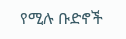የሚሉ ቡድኖች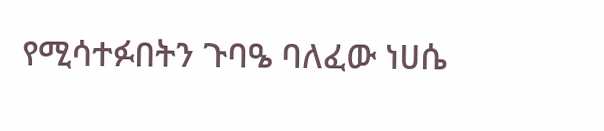የሚሳተፉበትን ጉባዔ ባለፈው ነሀሴ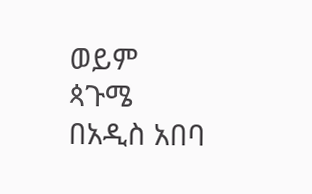ወይም ጳጉሜ በአዲስ አበባ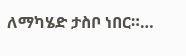ለማካሄድ ታስቦ ነበር።…